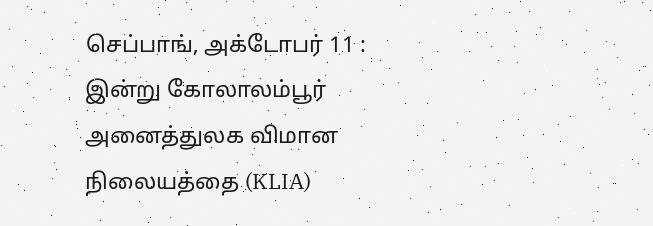செப்பாங், அக்டோபர் 11 :
இன்று கோலாலம்பூர் அனைத்துலக விமான நிலையத்தை (KLIA)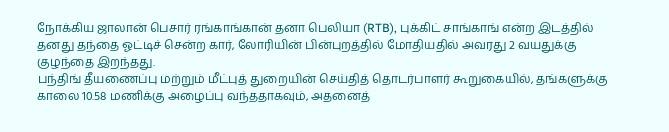நோக்கிய ஜாலான் பெசார் ரங்காங்கான் தனா பெலியா (RTB), புக்கிட் சாங்காங் என்ற இடத்தில் தனது தந்தை ஓட்டிச் சென்ற கார், லோரியின் பின்புறத்தில் மோதியதில் அவரது 2 வயதுக்கு குழந்தை இறந்தது.
பந்திங் தீயணைப்பு மற்றும் மீட்புத் துறையின் செய்தித் தொடர்பாளர் கூறுகையில், தங்களுக்கு காலை 10.58 மணிக்கு அழைப்பு வந்ததாகவும், அதனைத்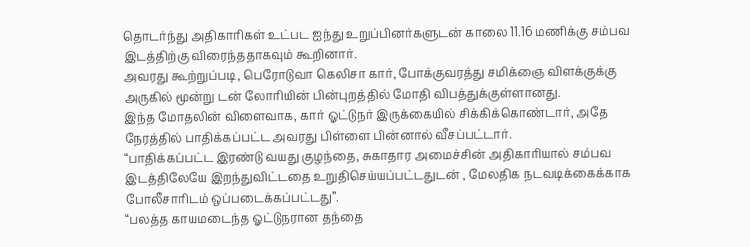தொடர்ந்து அதிகாரிகள் உட்பட ஐந்து உறுப்பினர்களுடன் காலை 11.16 மணிக்கு சம்பவ இடத்திற்கு விரைந்ததாகவும் கூறினார்.
அவரது கூற்றுப்படி, பெரோடுவா கெலிசா கார், போக்குவரத்து சமிக்ஞை விளக்குக்கு அருகில் மூன்று டன் லோரியின் பின்புறத்தில் மோதி விபத்துக்குள்ளானது.
இந்த மோதலின் விளைவாக, கார் ஓட்டுநர் இருக்கையில் சிக்கிக்கொண்டார், அதே நேரத்தில் பாதிக்கப்பட்ட அவரது பிள்ளை பின்னால் வீசப்பட்டார்.
“பாதிக்கப்பட்ட இரண்டு வயது குழந்தை, சுகாதார அமைச்சின் அதிகாரியால் சம்பவ இடத்திலேயே இறந்துவிட்டதை உறுதிசெய்யப்பட்டதுடன் , மேலதிக நடவடிக்கைக்காக போலீசாரிடம் ஒப்படைக்கப்பட்டது”.
“பலத்த காயமடைந்த ஓட்டுநரான தந்தை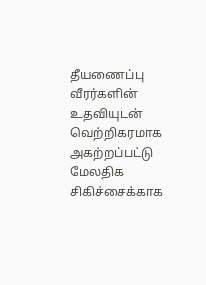தீயணைப்பு வீரர்களின் உதவியுடன் வெற்றிகரமாக அகற்றப்பட்டு மேலதிக சிகிச்சைக்காக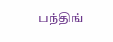பந்திங்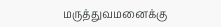மருத்துவமனைக்கு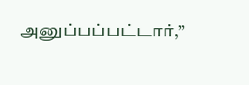அனுப்பப்பட்டார்,”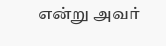என்று அவர்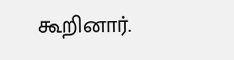கூறினார்.